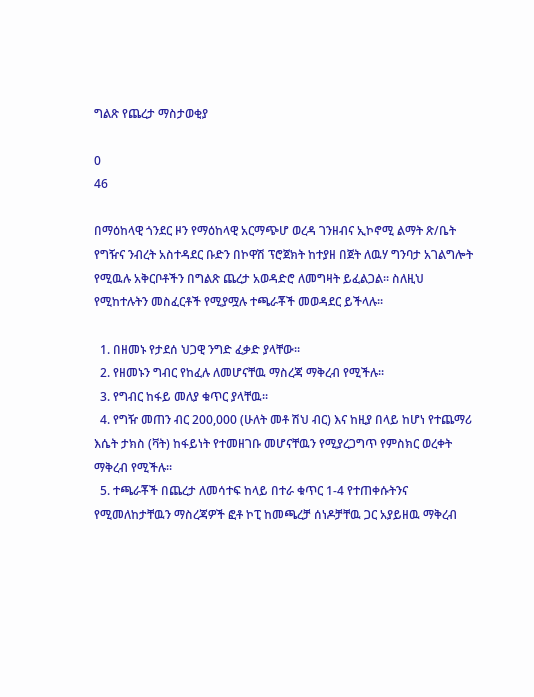ግልጽ የጨረታ ማስታወቂያ

0
46

በማዕከላዊ ጎንደር ዞን የማዕከላዊ አርማጭሆ ወረዳ ገንዘብና ኢኮኖሚ ልማት ጽ/ቤት የግዥና ንብረት አስተዳደር ቡድን በኮዋሽ ፕሮጀክት ከተያዘ በጀት ለዉሃ ግንባታ አገልግሎት የሚዉሉ አቅርቦቶችን በግልጽ ጨረታ አወዳድሮ ለመግዛት ይፈልጋል፡፡ ስለዚህ የሚከተሉትን መስፈርቶች የሚያሟሉ ተጫራቾች መወዳደር ይችላሉ፡፡

  1. በዘመኑ የታደሰ ህጋዊ ንግድ ፈቃድ ያላቸው፡፡
  2. የዘመኑን ግብር የከፈሉ ለመሆናቸዉ ማስረጃ ማቅረብ የሚችሉ፡፡
  3. የግብር ከፋይ መለያ ቁጥር ያላቸዉ፡፡
  4. የግዥ መጠን ብር 200,000 (ሁለት መቶ ሽህ ብር) እና ከዚያ በላይ ከሆነ የተጨማሪ እሴት ታክስ (ቫት) ከፋይነት የተመዘገቡ መሆናቸዉን የሚያረጋግጥ የምስክር ወረቀት ማቅረብ የሚችሉ፡፡
  5. ተጫራቾች በጨረታ ለመሳተፍ ከላይ በተራ ቁጥር 1-4 የተጠቀሱትንና የሚመለከታቸዉን ማስረጃዎች ፎቶ ኮፒ ከመጫረቻ ሰነዶቻቸዉ ጋር አያይዘዉ ማቅረብ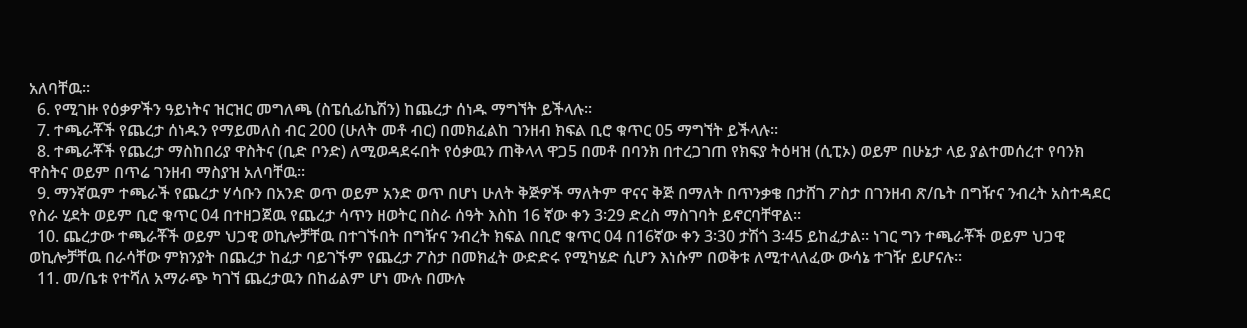አለባቸዉ፡፡
  6. የሚገዙ የዕቃዎችን ዓይነትና ዝርዝር መግለጫ (ስፔሲፊኬሽን) ከጨረታ ሰነዱ ማግኘት ይችላሉ፡፡
  7. ተጫራቾች የጨረታ ሰነዱን የማይመለስ ብር 200 (ሁለት መቶ ብር) በመክፈልከ ገንዘብ ክፍል ቢሮ ቁጥር 05 ማግኘት ይችላሉ፡፡
  8. ተጫራቾች የጨረታ ማስከበሪያ ዋስትና (ቢድ ቦንድ) ለሚወዳደሩበት የዕቃዉን ጠቅላላ ዋጋ5 በመቶ በባንክ በተረጋገጠ የክፍያ ትዕዛዝ (ሲፒኦ) ወይም በሁኔታ ላይ ያልተመሰረተ የባንክ ዋስትና ወይም በጥሬ ገንዘብ ማስያዝ አለባቸዉ፡፡
  9. ማንኛዉም ተጫራች የጨረታ ሃሳቡን በአንድ ወጥ ወይም አንድ ወጥ በሆነ ሁለት ቅጅዎች ማለትም ዋናና ቅጅ በማለት በጥንቃቄ በታሸገ ፖስታ በገንዘብ ጽ/ቤት በግዥና ንብረት አስተዳደር የስራ ሂደት ወይም ቢሮ ቁጥር 04 በተዘጋጀዉ የጨረታ ሳጥን ዘወትር በስራ ሰዓት እስከ 16 ኛው ቀን 3፡29 ድረስ ማስገባት ይኖርባቸዋል፡፡
  10. ጨረታው ተጫራቾች ወይም ህጋዊ ወኪሎቻቸዉ በተገኙበት በግዥና ንብረት ክፍል በቢሮ ቁጥር 04 በ16ኛው ቀን 3፡30 ታሽጎ 3፡45 ይከፈታል፡፡ ነገር ግን ተጫራቾች ወይም ህጋዊ ወኪሎቻቸዉ በራሳቸው ምክንያት በጨረታ ከፈታ ባይገኙም የጨረታ ፖስታ በመክፈት ውድድሩ የሚካሄድ ሲሆን እነሱም በወቅቱ ለሚተላለፈው ውሳኔ ተገዥ ይሆናሉ፡፡
  11. መ/ቤቱ የተሻለ አማራጭ ካገኘ ጨረታዉን በከፊልም ሆነ ሙሉ በሙሉ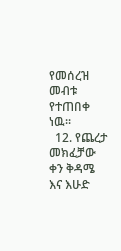የመሰረዝ መብቱ የተጠበቀ ነዉ፡፡
  12. የጨረታ መክፈቻው ቀን ቅዳሜ እና እሁድ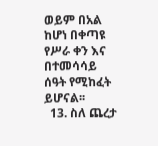ወይም በአል ከሆነ በቀጣዩ የሥራ ቀን እና በተመሳሳይ ሰዓት የሚከፈት ይሆናል፡፡
  13. ስለ ጨረታ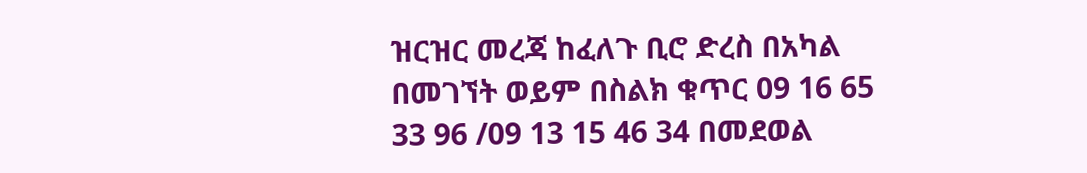ዝርዝር መረጃ ከፈለጉ ቢሮ ድረስ በአካል በመገኘት ወይም በስልክ ቁጥር 09 16 65 33 96 /09 13 15 46 34 በመደወል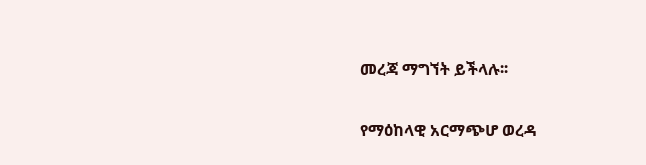መረጃ ማግኘት ይችላሉ፡፡

የማዕከላዊ አርማጭሆ ወረዳ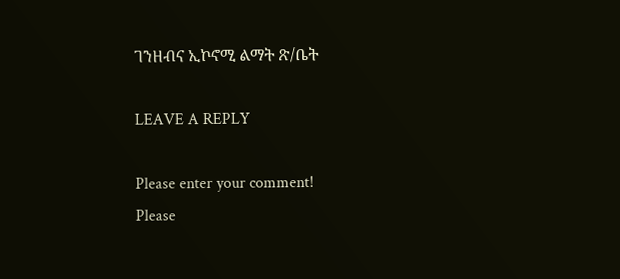ገንዘብና ኢኮኖሚ ልማት ጽ/ቤት

LEAVE A REPLY

Please enter your comment!
Please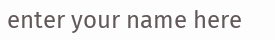enter your name here